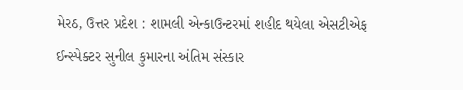મેરઠ, ઉત્તર પ્રદેશ : શામલી એન્કાઉન્ટરમાં શહીદ થયેલા એસટીએફ ઈન્સ્પેક્ટર સુનીલ કુમારના અંતિમ સંસ્કાર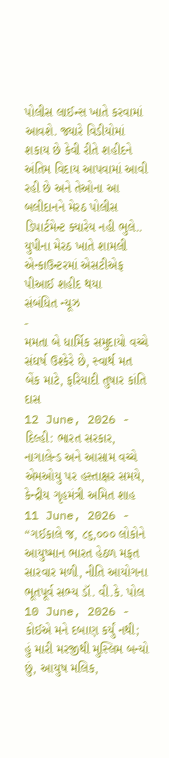પોલીસ લાઈન્સ ખાતે કરવામાં આવશે. જ્યારે વિડીયોમાં શકાય છે કેવી રીતે શહીદને અંતિમ વિદાય આપવામાં આવી રહી છે અને તેઓના આ બલીદાનને મેરઠ પોલીસ ડિપાર્ટમેન્ટ ક્યારેય નહી ભુલે..
યુપીના મેરઠ ખાતે શામલી એન્કાઉન્ટરમાં એસટીએફ પીઆઈ શહીદ થયા
સંબંધિત ન્યૂઝ
-
મમતા બે ધાર્મિક સમુદાયો વચ્ચે સંઘર્ષ ઉશ્કેરે છે, સ્વાર્થ મત બેંક માટે, ફરિયાદી તુષાર કાંતિ દાસ
12 June, 2026 -
દિલ્હી: ભારત સરકાર, નાગાલેન્ડ અને આસામ વચ્ચે એમઓયુ પર હસ્તાક્ષર સમયે, કેન્દ્રીય ગૃહમંત્રી અમિત શાહ
11 June, 2026 -
“ગઈકાલે જ, ૮૬,૦૦૦ લોકોને આયુષ્માન ભારત હેઠળ મફત સારવાર મળી, નીતિ આયોગના ભૂતપૂર્વ સભ્ય ડૉ. વી.કે. પોલ
10 June, 2026 -
કોઈએ મને દબાણ કર્યું નથી; હું મારી મરજીથી મુસ્લિમ બન્યો છું, આયુષ મલિક,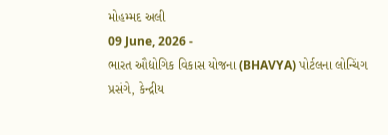મોહમ્મદ અલી
09 June, 2026 -
ભારત ઔદ્યોગિક વિકાસ યોજના (BHAVYA) પોર્ટલના લોન્ચિંગ પ્રસંગે, કેન્દ્રીય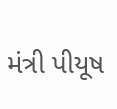મંત્રી પીયૂષ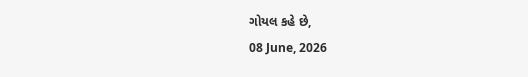ગોયલ કહે છે,
08 June, 2026